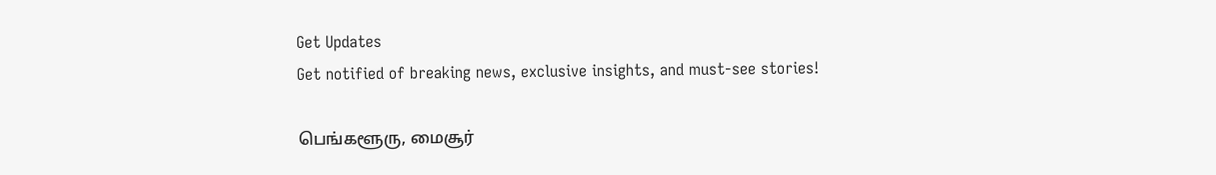Get Updates
Get notified of breaking news, exclusive insights, and must-see stories!

பெங்களூரு, மைசூர்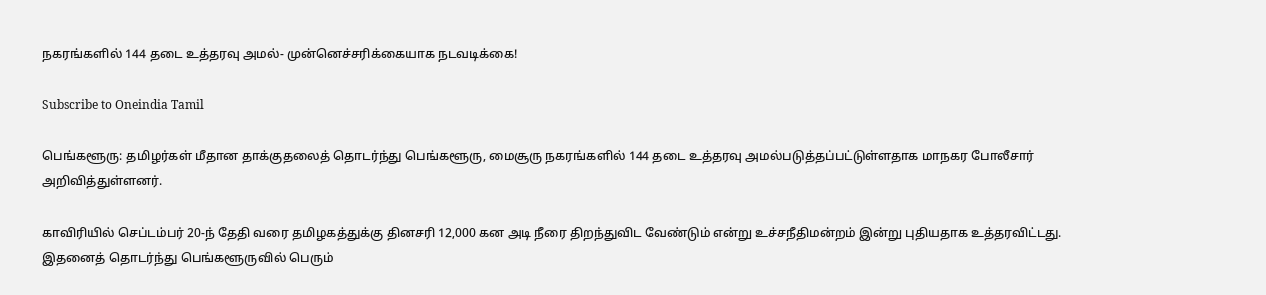நகரங்களில் 144 தடை உத்தரவு அமல்- முன்னெச்சரிக்கையாக நடவடிக்கை!

Subscribe to Oneindia Tamil

பெங்களூரு: தமிழர்கள் மீதான தாக்குதலைத் தொடர்ந்து பெங்களூரு, மைசூரு நகரங்களில் 144 தடை உத்தரவு அமல்படுத்தப்பட்டுள்ளதாக மாநகர போலீசார் அறிவித்துள்ளனர்.

காவிரியில் செப்டம்பர் 20-ந் தேதி வரை தமிழகத்துக்கு தினசரி 12,000 கன அடி நீரை திறந்துவிட வேண்டும் என்று உச்சநீதிமன்றம் இன்று புதியதாக உத்தரவிட்டது. இதனைத் தொடர்ந்து பெங்களூருவில் பெரும்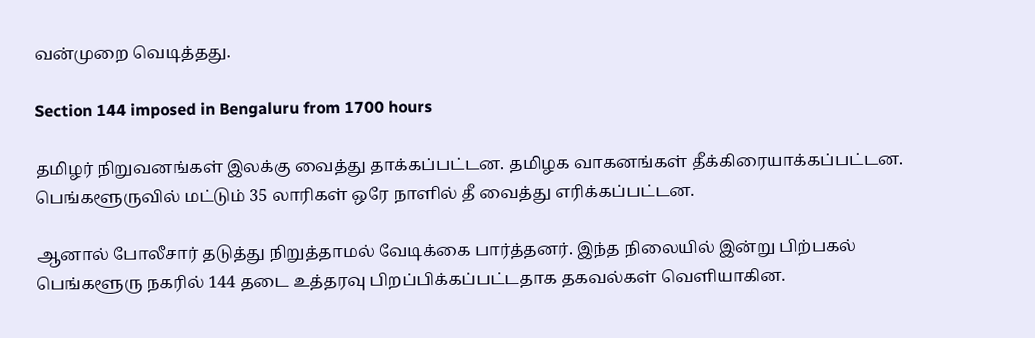வன்முறை வெடித்தது.

Section 144 imposed in Bengaluru from 1700 hours

தமிழர் நிறுவனங்கள் இலக்கு வைத்து தாக்கப்பட்டன. தமிழக வாகனங்கள் தீக்கிரையாக்கப்பட்டன. பெங்களூருவில் மட்டும் 35 லாரிகள் ஒரே நாளில் தீ வைத்து எரிக்கப்பட்டன.

ஆனால் போலீசார் தடுத்து நிறுத்தாமல் வேடிக்கை பார்த்தனர். இந்த நிலையில் இன்று பிற்பகல் பெங்களூரு நகரில் 144 தடை உத்தரவு பிறப்பிக்கப்பட்டதாக தகவல்கள் வெளியாகின.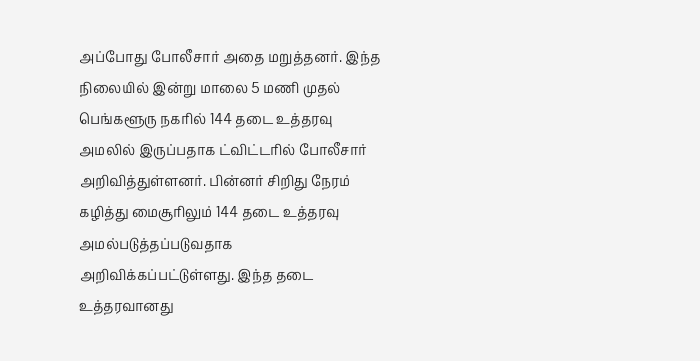அப்போது போலீசார் அதை மறுத்தனர். இந்த நிலையில் இன்று மாலை 5 மணி முதல் பெங்களூரு நகரில் 144 தடை உத்தரவு அமலில் இருப்பதாக ட்விட்டரில் போலீசார் அறிவித்துள்ளனர். பின்னர் சிறிது நேரம் கழித்து மைசூரிலும் 144 தடை உத்தரவு அமல்படுத்தப்படுவதாக அறிவிக்கப்பட்டுள்ளது. இந்த தடை உத்தரவானது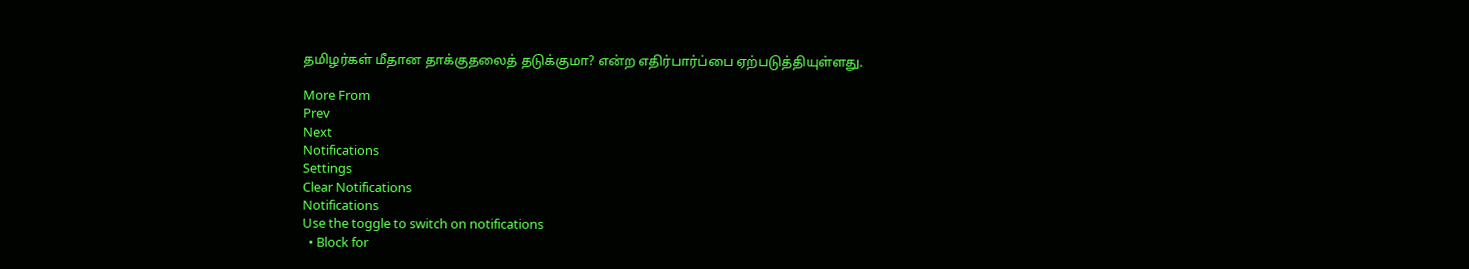தமிழர்கள் மீதான தாக்குதலைத் தடுக்குமா? என்ற எதிர்பார்ப்பை ஏற்படுத்தியுள்ளது.

More From
Prev
Next
Notifications
Settings
Clear Notifications
Notifications
Use the toggle to switch on notifications
  • Block for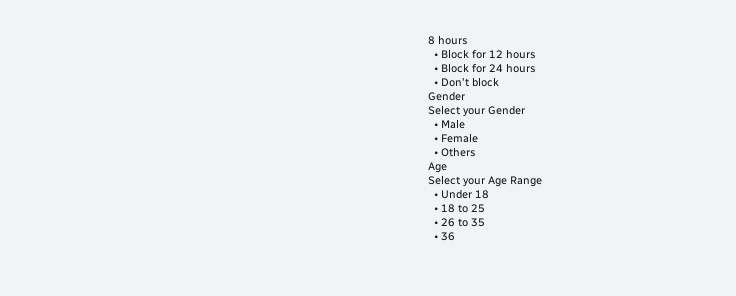8 hours
  • Block for 12 hours
  • Block for 24 hours
  • Don't block
Gender
Select your Gender
  • Male
  • Female
  • Others
Age
Select your Age Range
  • Under 18
  • 18 to 25
  • 26 to 35
  • 36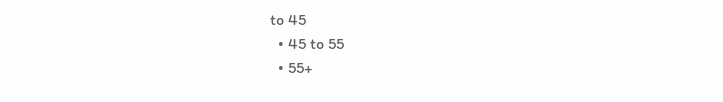to 45
  • 45 to 55
  • 55+